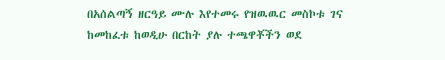በአሰልጣኝ ዘርዓይ ሙሉ እየተመሩ የዝዉዉር መስኮቱ ገና ከመከፈቱ ከወዲሁ በርከት ያሉ ተጫዋቾችን ወደ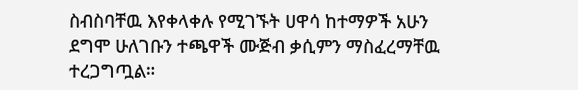ስብስባቸዉ እየቀላቀሉ የሚገኙት ሀዋሳ ከተማዎች አሁን ደግሞ ሁለገቡን ተጫዋች ሙጅብ ቃሲምን ማስፈረማቸዉ ተረጋግጧል።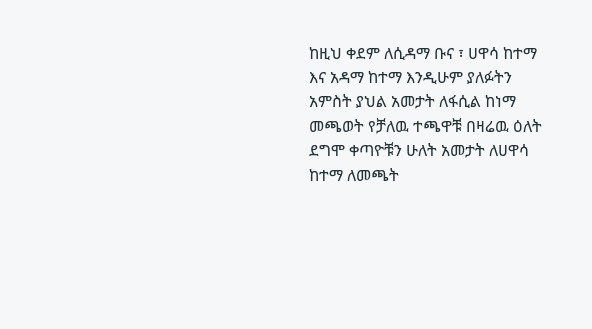ከዚህ ቀደም ለሲዳማ ቡና ፣ ሀዋሳ ከተማ እና አዳማ ከተማ እንዲሁም ያለፉትን አምስት ያህል አመታት ለፋሲል ከነማ መጫወት የቻለዉ ተጫዋቹ በዛሬዉ ዕለት ደግሞ ቀጣዮቹን ሁለት አመታት ለሀዋሳ ከተማ ለመጫት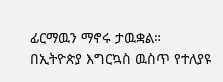ፊርማዉን ማኖሩ ታዉቋል።
በኢትዮጵያ እግርኳስ ዉስጥ የተለያዩ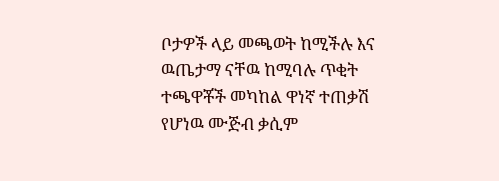ቦታዎች ላይ መጫወት ከሚችሉ እና ዉጤታማ ናቸዉ ከሚባሉ ጥቂት ተጫዋቾች መካከል ዋነኛ ተጠቃሽ የሆነዉ ሙጅብ ቃሲም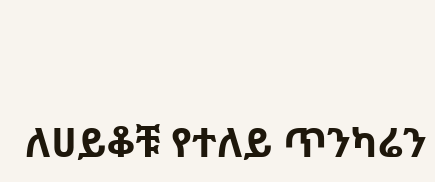ለሀይቆቹ የተለይ ጥንካሬን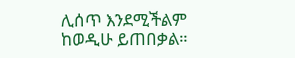ሊሰጥ እንደሚችልም ከወዲሁ ይጠበቃል።